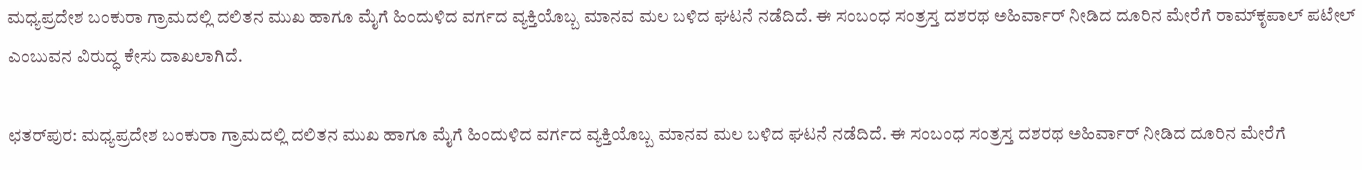ಮಧ್ಯಪ್ರದೇಶ ಬಂಕುರಾ ಗ್ರಾಮದಲ್ಲಿ ದಲಿತನ ಮುಖ ಹಾಗೂ ಮೈಗೆ ಹಿಂದುಳಿದ ವರ್ಗದ ವ್ಯಕ್ತಿಯೊಬ್ಬ ಮಾನವ ಮಲ ಬಳಿದ ಘಟನೆ ನಡೆದಿದೆ. ಈ ಸಂಬಂಧ ಸಂತ್ರಸ್ತ ದಶರಥ ಅಹಿರ್ವಾರ್‌ ನೀಡಿದ ದೂರಿನ ಮೇರೆಗೆ ರಾಮ್‌ಕೃಪಾಲ್‌ ಪಟೇಲ್‌ ಎಂಬುವನ ವಿರುದ್ಧ ಕೇಸು ದಾಖಲಾಗಿದೆ.

ಛತರ್‌ಪುರ: ಮಧ್ಯಪ್ರದೇಶ ಬಂಕುರಾ ಗ್ರಾಮದಲ್ಲಿ ದಲಿತನ ಮುಖ ಹಾಗೂ ಮೈಗೆ ಹಿಂದುಳಿದ ವರ್ಗದ ವ್ಯಕ್ತಿಯೊಬ್ಬ ಮಾನವ ಮಲ ಬಳಿದ ಘಟನೆ ನಡೆದಿದೆ. ಈ ಸಂಬಂಧ ಸಂತ್ರಸ್ತ ದಶರಥ ಅಹಿರ್ವಾರ್‌ ನೀಡಿದ ದೂರಿನ ಮೇರೆಗೆ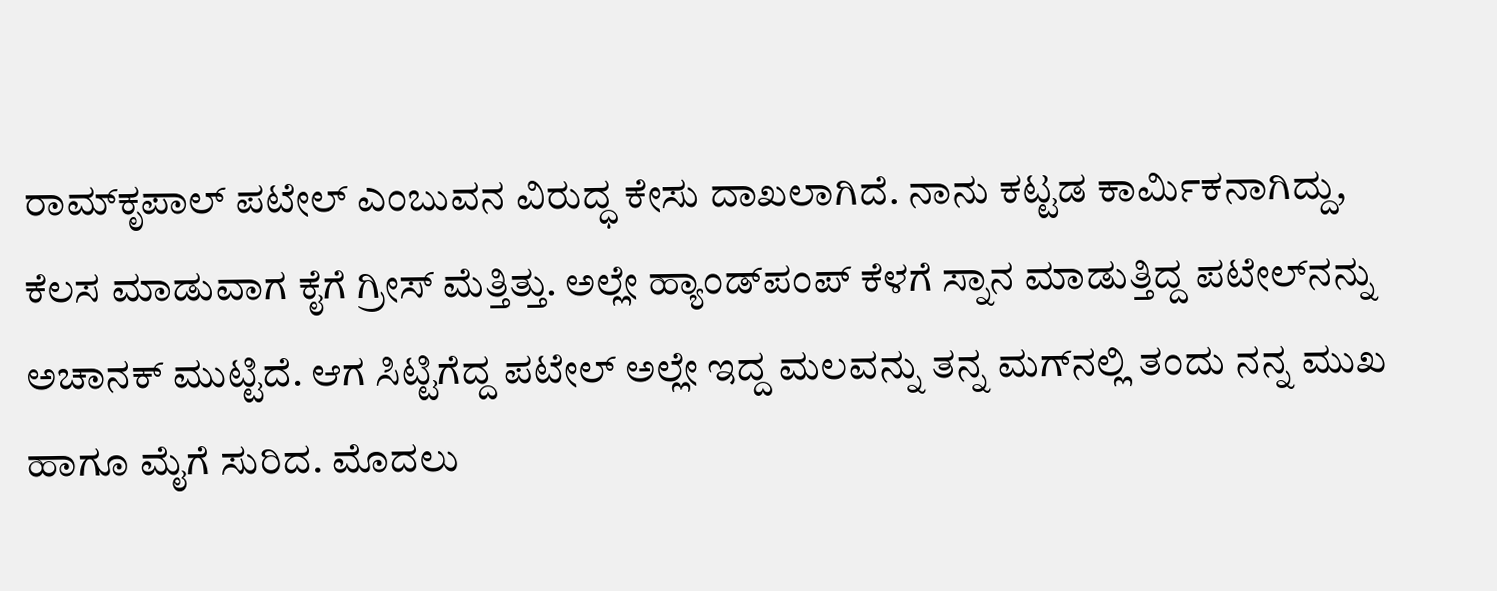ರಾಮ್‌ಕೃಪಾಲ್‌ ಪಟೇಲ್‌ ಎಂಬುವನ ವಿರುದ್ಧ ಕೇಸು ದಾಖಲಾಗಿದೆ. ನಾನು ಕಟ್ಟಡ ಕಾರ್ಮಿಕನಾಗಿದ್ದು, ಕೆಲಸ ಮಾಡುವಾಗ ಕೈಗೆ ಗ್ರೀಸ್‌ ಮೆತ್ತಿತ್ತು. ಅಲ್ಲೇ ಹ್ಯಾಂಡ್‌ಪಂಪ್‌ ಕೆಳಗೆ ಸ್ನಾನ ಮಾಡುತ್ತಿದ್ದ ಪಟೇಲ್‌ನನ್ನು ಅಚಾನಕ್‌ ಮುಟ್ಟಿದೆ. ಆಗ ಸಿಟ್ಟಿಗೆದ್ದ ಪಟೇಲ್‌ ಅಲ್ಲೇ ಇದ್ದ ಮಲವನ್ನು ತನ್ನ ಮಗ್‌ನಲ್ಲಿ ತಂದು ನನ್ನ ಮುಖ ಹಾಗೂ ಮೈಗೆ ಸುರಿದ. ಮೊದಲು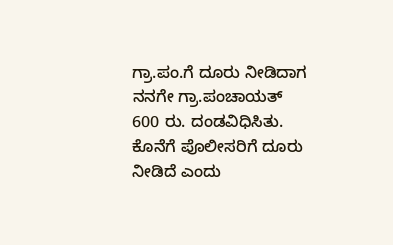ಗ್ರಾ.ಪಂ.ಗೆ ದೂರು ನೀಡಿದಾಗ ನನಗೇ ಗ್ರಾ.ಪಂಚಾಯತ್ 600 ರು. ದಂಡವಿಧಿಸಿತು. ಕೊನೆಗೆ ಪೊಲೀಸರಿಗೆ ದೂರು ನೀಡಿದೆ ಎಂದು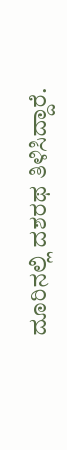ದೂರಿನಲ್ಲಿ ದಶರಥ ತಿಳಿಸಿದ್ದಾರೆ.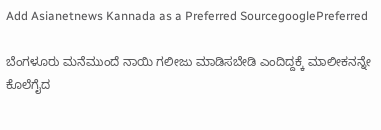Add Asianetnews Kannada as a Preferred SourcegooglePreferred

ಬೆಂಗಳೂರು ಮನೆಮುಂದೆ ನಾಯಿ ಗಲೀಜು ಮಾಡಿಸಬೇಡಿ ಎಂದಿದ್ದಕ್ಕೆ ಮಾಲೀಕನನ್ನೇ ಕೊಲೆಗೈದ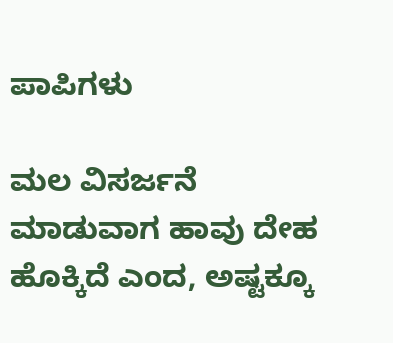ಪಾಪಿಗಳು

ಮಲ ವಿಸರ್ಜನೆ ಮಾಡುವಾಗ ಹಾವು ದೇಹ ಹೊಕ್ಕಿದೆ ಎಂದ, ಅಷ್ಟಕ್ಕೂ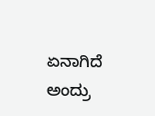ಏನಾಗಿದೆ ಅಂದ್ರು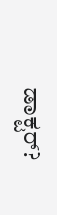ಡಾಕ್ಟರ್?